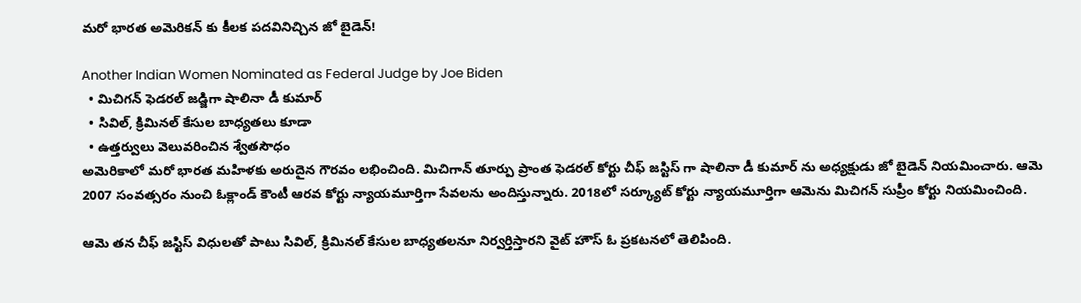మరో భారత అమెరికన్ కు కీలక పదవినిచ్చిన జో బైడెన్!

Another Indian Women Nominated as Federal Judge by Joe Biden
  • మిచిగన్ ఫెడరల్ జడ్జిగా షాలినా డీ కుమార్
  • సివిల్, క్రిమినల్ కేసుల బాధ్యతలు కూడా
  • ఉత్తర్వులు వెలువరించిన శ్వేతసౌధం
అమెరికాలో మరో భారత మహిళకు అరుదైన గౌరవం లభించింది. మిచిగాన్ తూర్పు ప్రాంత ఫెడరల్ కోర్టు చీఫ్ జస్టిస్ గా షాలినా డీ కుమార్ ను అధ్యక్షుడు జో బైడెన్ నియమించారు. ఆమె 2007 సంవత్సరం నుంచి ఓక్లాండ్ కౌంటీ ఆరవ కోర్టు న్యాయమూర్తిగా సేవలను అందిస్తున్నారు. 2018లో సర్క్యూట్ కోర్టు న్యాయమూర్తిగా ఆమెను మిచిగన్ సుప్రీం కోర్టు నియమించింది.

ఆమె తన చీఫ్ జస్టిస్ విధులతో పాటు సివిల్, క్రిమినల్ కేసుల బాధ్యతలనూ నిర్వర్తిస్తారని వైట్ హౌస్ ఓ ప్రకటనలో తెలిపింది.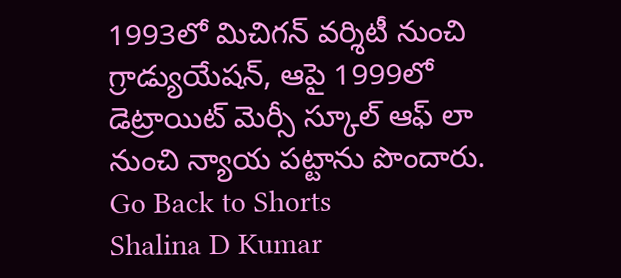1993లో మిచిగన్ వర్శిటీ నుంచి గ్రాడ్యుయేషన్, ఆపై 1999లో డెట్రాయిట్ మెర్సీ స్కూల్ ఆఫ్ లా నుంచి న్యాయ పట్టాను పొందారు.
Go Back to Shorts
Shalina D Kumar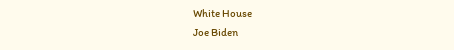White House
Joe Biden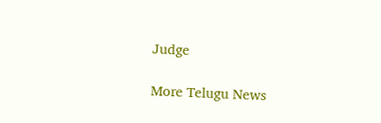Judge

More Telugu News